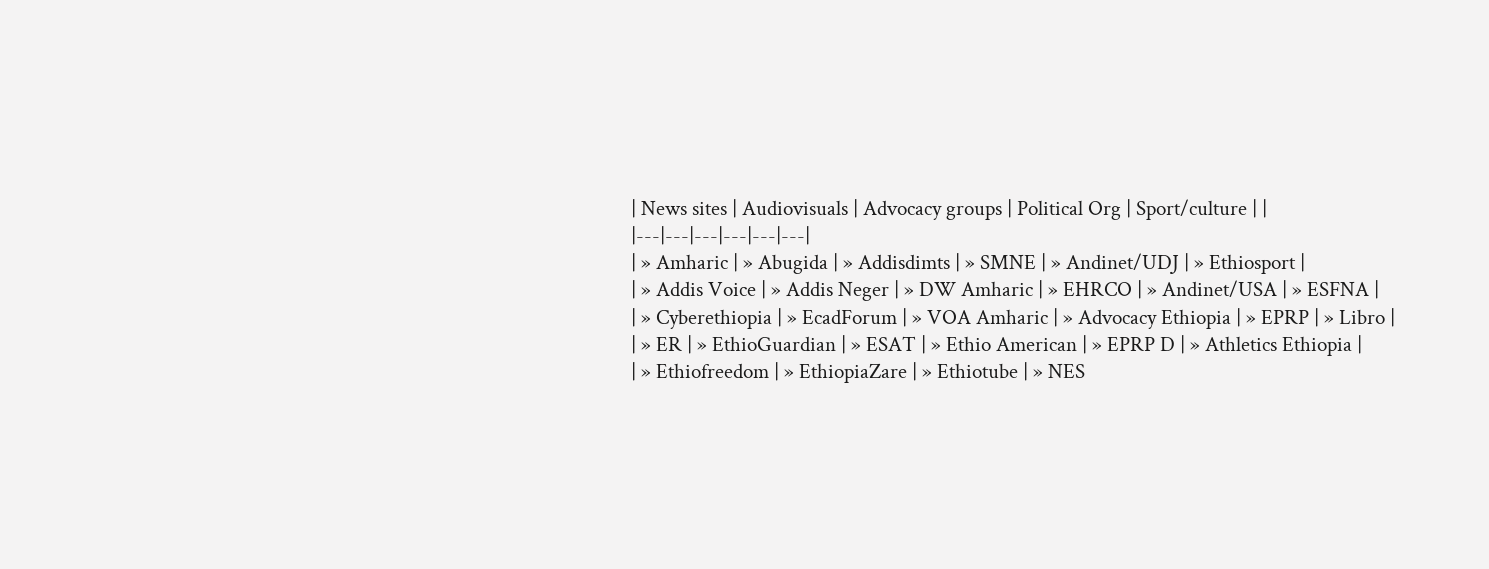| News sites | Audiovisuals | Advocacy groups | Political Org | Sport/culture | |
|---|---|---|---|---|---|
| » Amharic | » Abugida | » Addisdimts | » SMNE | » Andinet/UDJ | » Ethiosport |
| » Addis Voice | » Addis Neger | » DW Amharic | » EHRCO | » Andinet/USA | » ESFNA |
| » Cyberethiopia | » EcadForum | » VOA Amharic | » Advocacy Ethiopia | » EPRP | » Libro |
| » ER | » EthioGuardian | » ESAT | » Ethio American | » EPRP D | » Athletics Ethiopia |
| » Ethiofreedom | » EthiopiaZare | » Ethiotube | » NES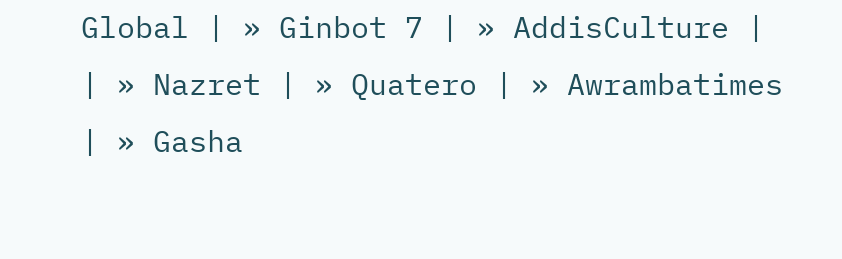Global | » Ginbot 7 | » AddisCulture |
| » Nazret | » Quatero | » Awrambatimes | » Gasha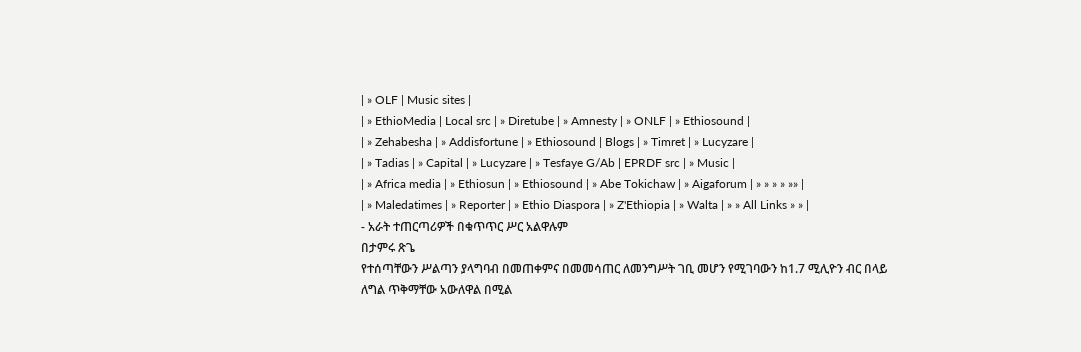| » OLF | Music sites |
| » EthioMedia | Local src | » Diretube | » Amnesty | » ONLF | » Ethiosound |
| » Zehabesha | » Addisfortune | » Ethiosound | Blogs | » Timret | » Lucyzare |
| » Tadias | » Capital | » Lucyzare | » Tesfaye G/Ab | EPRDF src | » Music |
| » Africa media | » Ethiosun | » Ethiosound | » Abe Tokichaw | » Aigaforum | » » » » »» |
| » Maledatimes | » Reporter | » Ethio Diaspora | » Z'Ethiopia | » Walta | » » All Links » » |
- አራት ተጠርጣሪዎች በቁጥጥር ሥር አልዋሉም
በታምሩ ጽጌ
የተሰጣቸውን ሥልጣን ያላግባብ በመጠቀምና በመመሳጠር ለመንግሥት ገቢ መሆን የሚገባውን ከ1.7 ሚሊዮን ብር በላይ ለግል ጥቅማቸው አውለዋል በሚል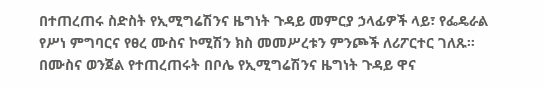በተጠረጠሩ ስድስት የኢሚግሬሽንና ዜግነት ጉዳይ መምርያ ኃላፊዎች ላይ፣ የፌዴራል የሥነ ምግባርና የፀረ ሙስና ኮሚሽን ክስ መመሥረቱን ምንጮች ለሪፖርተር ገለጹ፡፡ በሙስና ወንጀል የተጠረጠሩት በቦሌ የኢሚግሬሽንና ዜግነት ጉዳይ ዋና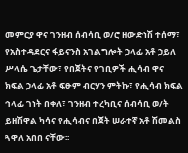መምርያ ዋና ገንዘብ ሰብሳቢ ወ/ሮ ዘውድነሽ ተሰማ፣ የአስተዳደርና ፋይናንስ አገልግሎት ኃላፊ አቶ ኃይለ ሥላሴ ጌታቸው፣ የበጀትና የገቢዎች ሒሳብ ዋና ክፍል ኃላፊ አቶ ፍፁም ብርሃን ምትኩ፣ የሒሳብ ክፍል ኅላፊ ገነት በቀለ፣ ገንዘብ ተረካቢና ሰብሳቢ ወ/ት ይዘሽዋል ካሳና የሒሳብና በጀት ሠራተኛ አቶ ሽመልስ ጓዋለ አበበ ናቸው፡፡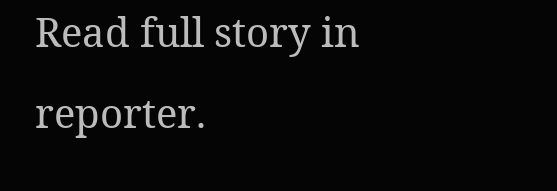Read full story in reporter.